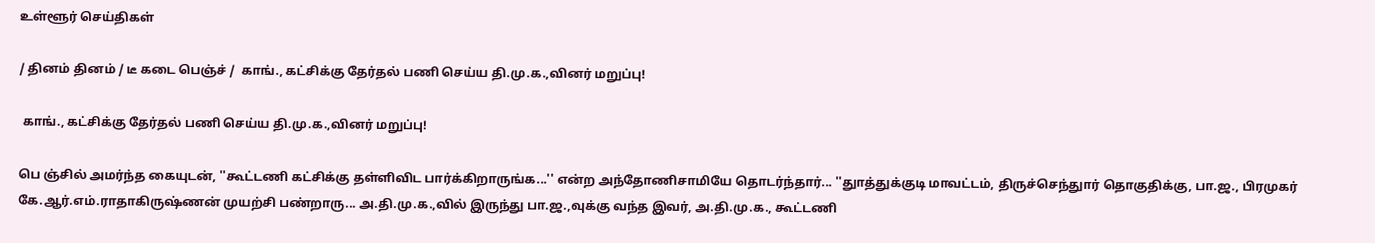உள்ளூர் செய்திகள்

/ தினம் தினம் / டீ கடை பெஞ்ச் /  காங்., கட்சிக்கு தேர்தல் பணி செய்ய தி.மு.க.,வினர் மறுப்பு!

 காங்., கட்சிக்கு தேர்தல் பணி செய்ய தி.மு.க.,வினர் மறுப்பு!

பெ ஞ்சில் அமர்ந்த கையுடன், ''கூட்டணி கட்சிக்கு தள்ளிவிட பார்க்கிறாருங்க...'' என்ற அந்தோணிசாமியே தொடர்ந்தார்... ''துாத்துக்குடி மாவட்டம், திருச்செந்துார் தொகுதிக்கு, பா.ஜ., பிரமுகர் கே.ஆர்.எம்.ராதாகிருஷ்ணன் முயற்சி பண்றாரு... அ.தி.மு.க.,வில் இருந்து பா.ஜ.,வுக்கு வந்த இவர், அ.தி.மு.க., கூட்டணி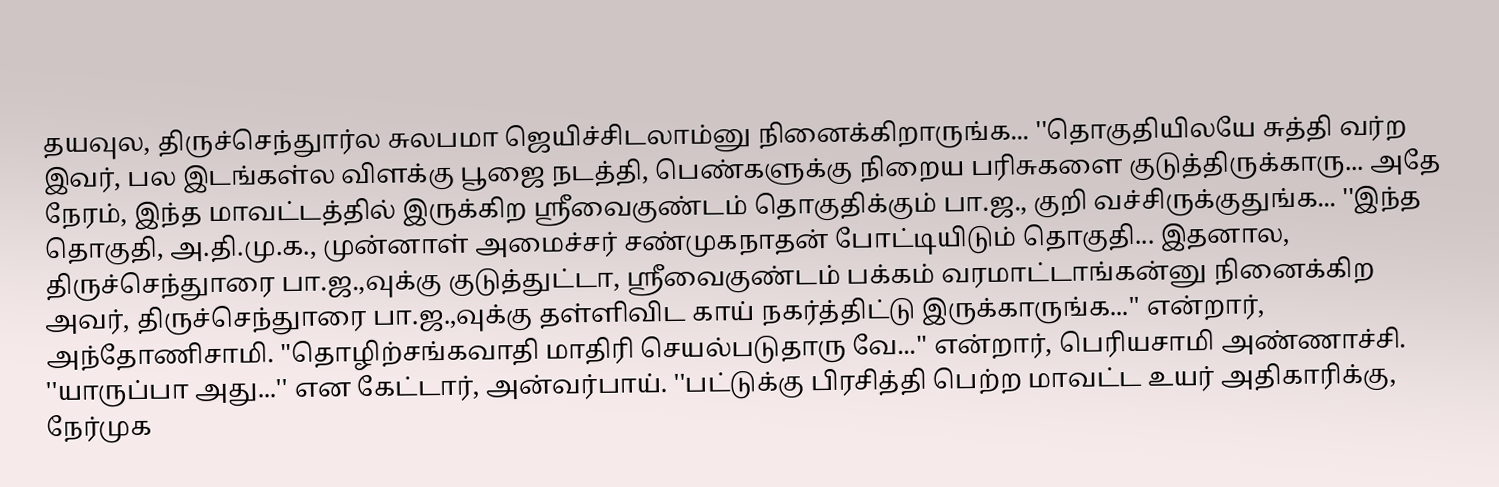தயவுல, திருச்செந்துார்ல சுலபமா ஜெயிச்சிடலாம்னு நினைக்கிறாருங்க... ''தொகுதியிலயே சுத்தி வர்ற இவர், பல இடங்கள்ல விளக்கு பூஜை நடத்தி, பெண்களுக்கு நிறைய பரிசுகளை குடுத்திருக்காரு... அதே நேரம், இந்த மாவட்டத்தில் இருக்கிற ஸ்ரீவைகுண்டம் தொகுதிக்கும் பா.ஜ., குறி வச்சிருக்குதுங்க... ''இந்த தொகுதி, அ.தி.மு.க., முன்னாள் அமைச்சர் சண்முகநாதன் போட்டியிடும் தொகுதி... இதனால, திருச்செந்துாரை பா.ஜ.,வுக்கு குடுத்துட்டா, ஸ்ரீவைகுண்டம் பக்கம் வரமாட்டாங்கன்னு நினைக்கிற அவர், திருச்செந்துாரை பா.ஜ.,வுக்கு தள்ளிவிட காய் நகர்த்திட்டு இருக்காருங்க...'' என்றார், அந்தோணிசாமி. ''தொழிற்சங்கவாதி மாதிரி செயல்படுதாரு வே...'' என்றார், பெரியசாமி அண்ணாச்சி. ''யாருப்பா அது...'' என கேட்டார், அன்வர்பாய். ''பட்டுக்கு பிரசித்தி பெற்ற மாவட்ட உயர் அதிகாரிக்கு, நேர்முக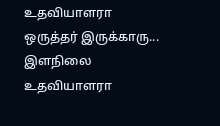உதவியாளரா ஒருத்தர் இருக்காரு... இளநிலை உதவியாளரா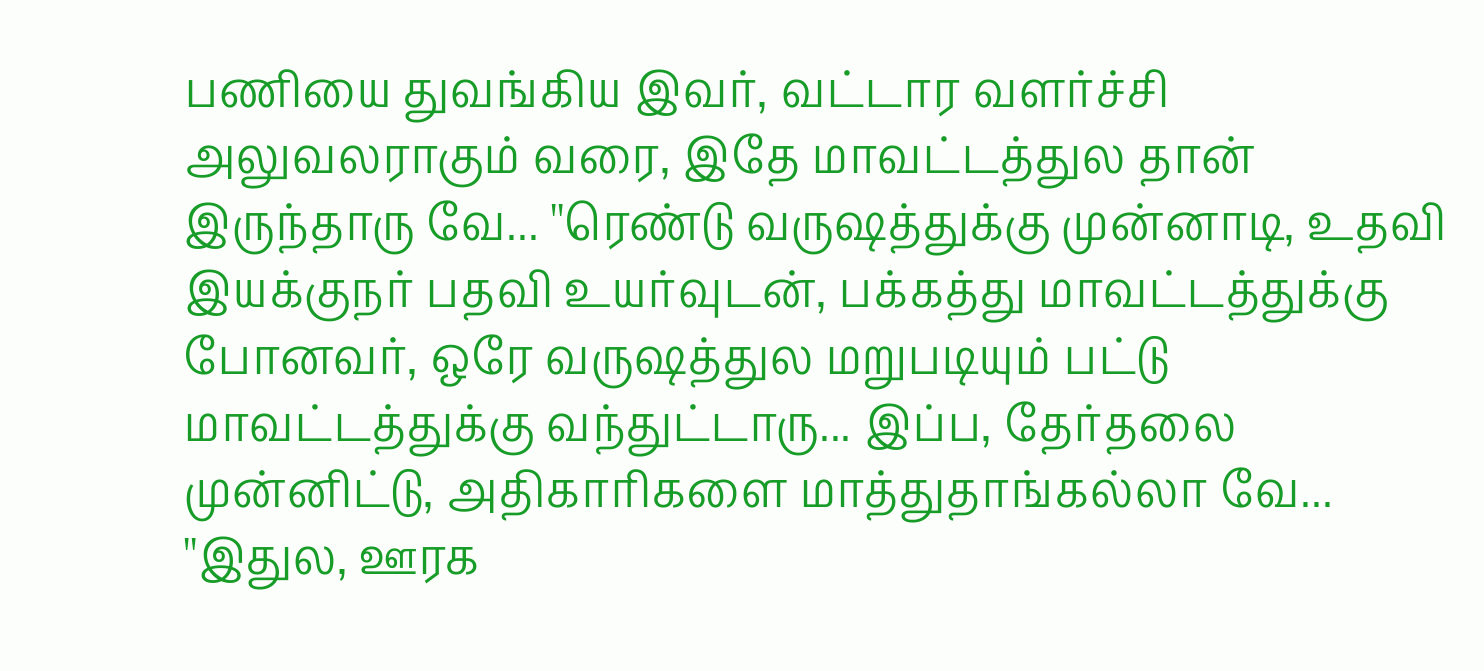பணியை துவங்கிய இவர், வட்டார வளர்ச்சி அலுவலராகும் வரை, இதே மாவட்டத்துல தான் இருந்தாரு வே... ''ரெண்டு வருஷத்துக்கு முன்னாடி, உதவி இயக்குநர் பதவி உயர்வுடன், பக்கத்து மாவட்டத்துக்கு போனவர், ஒரே வருஷத்துல மறுபடியும் பட்டு மாவட்டத்துக்கு வந்துட்டாரு... இப்ப, தேர்தலை முன்னிட்டு, அதிகாரிகளை மாத்துதாங்கல்லா வே... ''இதுல, ஊரக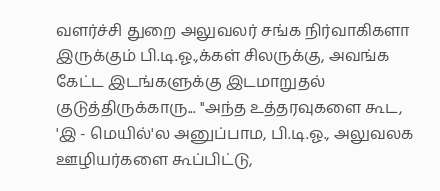வளர்ச்சி துறை அலுவலர் சங்க நிர்வாகிகளா இருக்கும் பி.டி.ஓ.,க்கள் சிலருக்கு, அவங்க கேட்ட இடங்களுக்கு இடமாறுதல் குடுத்திருக்காரு... ''அந்த உத்தரவுகளை கூட, 'இ - மெயில்'ல அனுப்பாம, பி.டி.ஓ., அலுவலக ஊழியர்களை கூப்பிட்டு,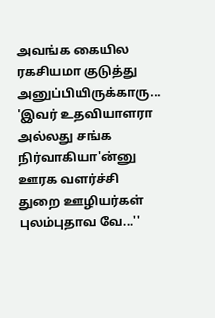அவங்க கையில ரகசியமா குடுத்து அனுப்பியிருக்காரு... 'இவர் உதவியாளரா அல்லது சங்க நிர்வாகியா'ன்னு ஊரக வளர்ச்சி துறை ஊழியர்கள் புலம்புதாவ வே...''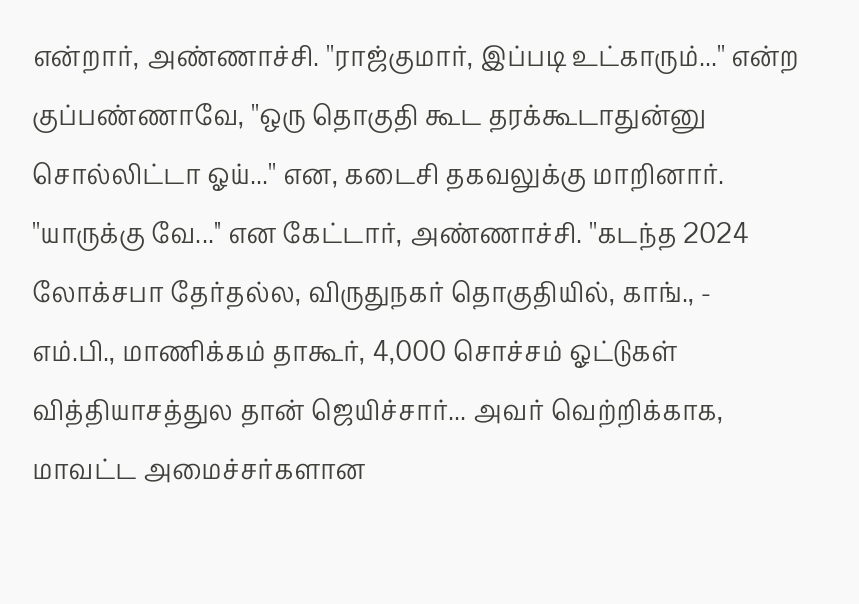என்றார், அண்ணாச்சி. ''ராஜ்குமார், இப்படி உட்காரும்...'' என்ற குப்பண்ணாவே, ''ஒரு தொகுதி கூட தரக்கூடாதுன்னு சொல்லிட்டா ஓய்...'' என, கடைசி தகவலுக்கு மாறினார். ''யாருக்கு வே...'' என கேட்டார், அண்ணாச்சி. ''கடந்த 2024 லோக்சபா தேர்தல்ல, விருதுநகர் தொகுதியில், காங்., - எம்.பி., மாணிக்கம் தாகூர், 4,000 சொச்சம் ஓட்டுகள் வித்தியாசத்துல தான் ஜெயிச்சார்... அவர் வெற்றிக்காக, மாவட்ட அமைச்சர்களான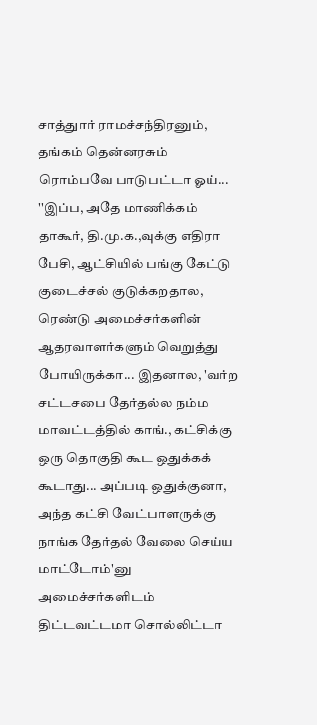சாத்துார் ராமச்சந்திரனும், தங்கம் தென்னரசும் ரொம்பவே பாடுபட்டா ஓய்... ''இப்ப, அதே மாணிக்கம் தாகூர், தி.மு.க.,வுக்கு எதிரா பேசி, ஆட்சியில் பங்கு கேட்டு குடைச்சல் குடுக்கறதால, ரெண்டு அமைச்சர்களின் ஆதரவாளர்களும் வெறுத்து போயிருக்கா... இதனால, 'வர்ற சட்டசபை தேர்தல்ல நம்ம மாவட்டத்தில் காங்., கட்சிக்கு ஒரு தொகுதி கூட ஒதுக்கக் கூடாது... அப்படி ஒதுக்குனா, அந்த கட்சி வேட்பாளருக்கு நாங்க தேர்தல் வேலை செய்ய மாட்டோம்'னு அமைச்சர்களிடம் திட்டவட்டமா சொல்லிட்டா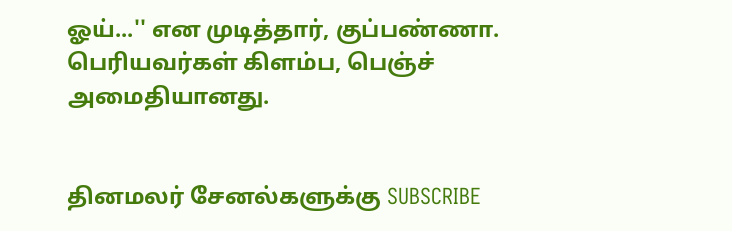ஓய்...'' என முடித்தார், குப்பண்ணா. பெரியவர்கள் கிளம்ப, பெஞ்ச் அமைதியானது.


தினமலர் சேனல்களுக்கு SUBSCRIBE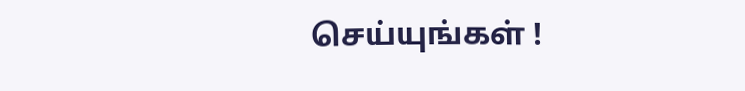செய்யுங்கள் !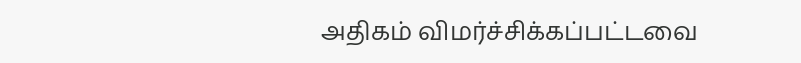அதிகம் விமர்ச்சிக்கப்பட்டவை